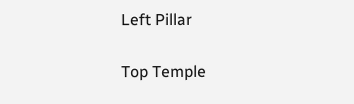Left Pillar

Top Temple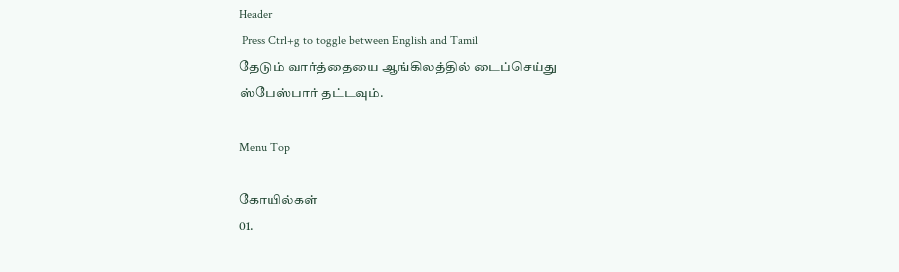Header
 Press Ctrl+g to toggle between English and Tamil
தேடும் வார்த்தையை ஆங்கிலத்தில் டைப்செய்து ஸ்பேஸ்பார் தட்டவும்.

Menu Top

கோயில்கள்
01.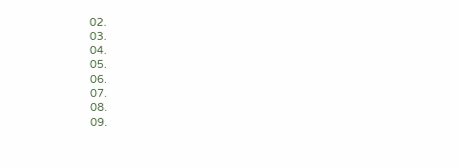02.
03.
04.
05.
06.
07.
08.
09.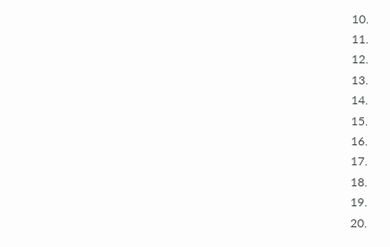10.
11.
12.
13.
14.
15.
16.
17.
18.
19.
20.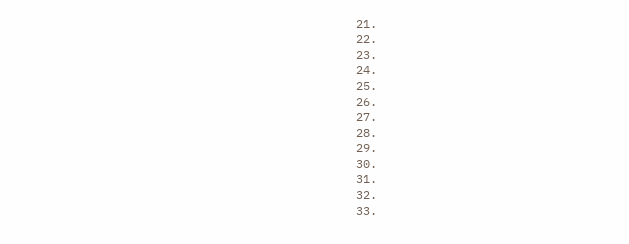21.
22.
23.
24.
25.
26.
27.
28.
29.
30.
31.
32.
33.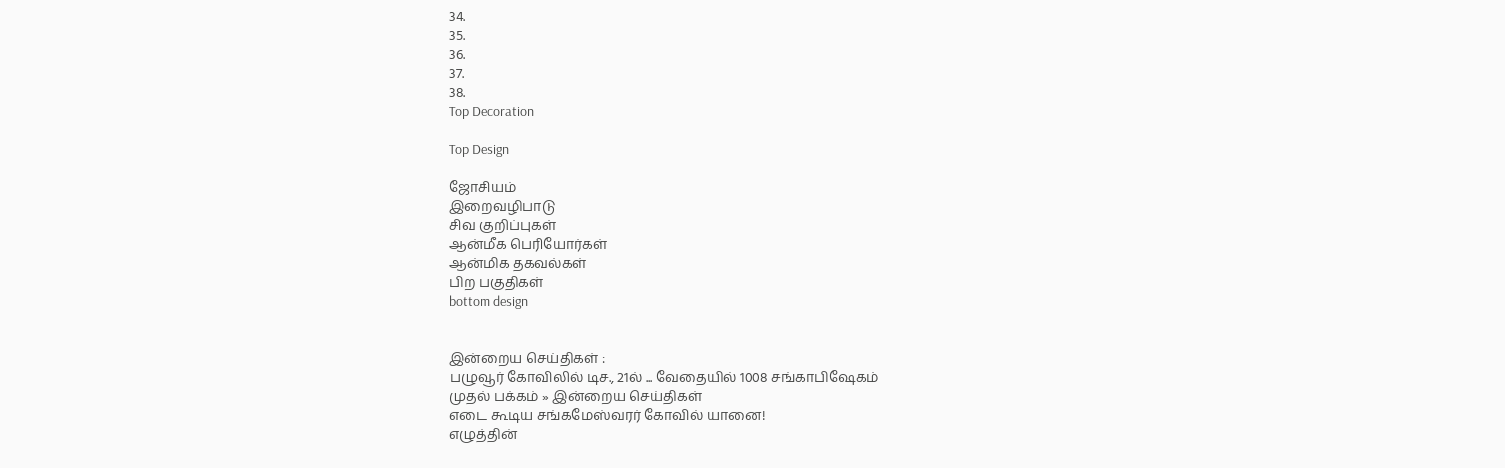34.
35.
36.
37.
38.
Top Decoration

Top Design

ஜோசியம்
இறைவழிபாடு
சிவ குறிப்புகள்
ஆன்மீக பெரியோர்கள்
ஆன்மிக தகவல்கள்
பிற பகுதிகள்
bottom design


இன்றைய செய்திகள் :
பழுவூர் கோவிலில் டிச., 21ல் ... வேதையில் 1008 சங்காபிஷேகம்
முதல் பக்கம் » இன்றைய செய்திகள்
எடை கூடிய சங்கமேஸ்வரர் கோவில் யானை!
எழுத்தின்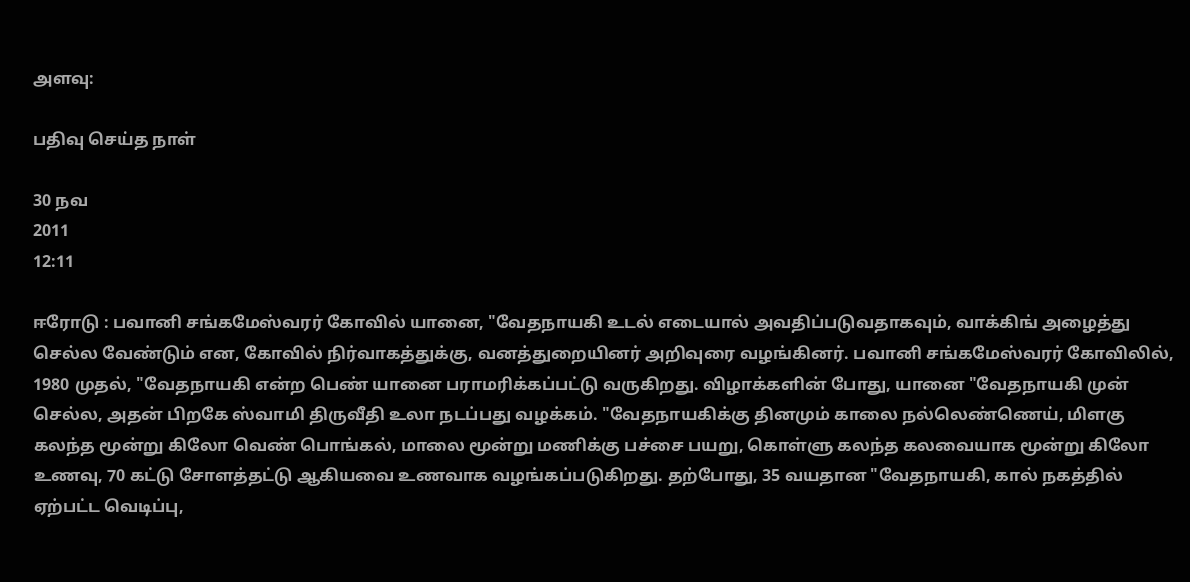அளவு:

பதிவு செய்த நாள்

30 நவ
2011
12:11

ஈரோடு : பவானி சங்கமேஸ்வரர் கோவில் யானை, "வேதநாயகி உடல் எடையால் அவதிப்படுவதாகவும், வாக்கிங் அழைத்து செல்ல வேண்டும் என, கோவில் நிர்வாகத்துக்கு, வனத்துறையினர் அறிவுரை வழங்கினர். பவானி சங்கமேஸ்வரர் கோவிலில், 1980 முதல், "வேதநாயகி என்ற பெண் யானை பராமரிக்கப்பட்டு வருகிறது. விழாக்களின் போது, யானை "வேதநாயகி முன் செல்ல, அதன் பிறகே ஸ்வாமி திருவீதி உலா நடப்பது வழக்கம். "வேதநாயகிக்கு தினமும் காலை நல்லெண்ணெய், மிளகு கலந்த மூன்று கிலோ வெண் பொங்கல், மாலை மூன்று மணிக்கு பச்சை பயறு, கொள்ளு கலந்த கலவையாக மூன்று கிலோ உணவு, 70 கட்டு சோளத்தட்டு ஆகியவை உணவாக வழங்கப்படுகிறது. தற்போது, 35 வயதான "வேதநாயகி, கால் நகத்தில் ஏற்பட்ட வெடிப்பு,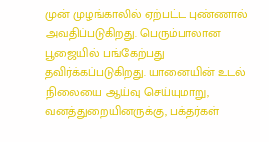முன் முழங்காலில் ஏற்பட்ட புண்ணால் அவதிப்படுகிறது. பெரும்பாலான பூஜையில் பங்கேற்பது தவிர்க்கப்படுகிறது. யானையின் உடல் நிலையை ஆய்வு செய்யுமாறு, வனத்துறையினருக்கு, பக்தர்கள்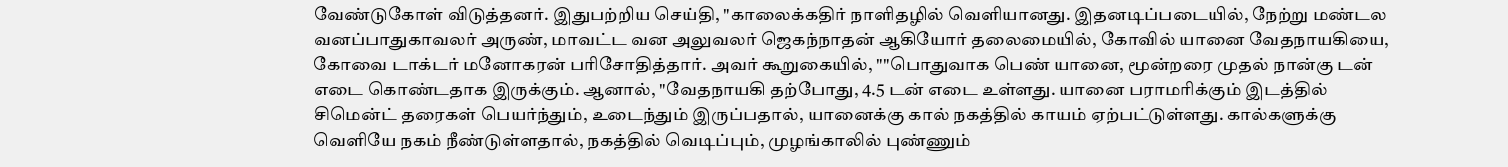வேண்டுகோள் விடுத்தனர். இதுபற்றிய செய்தி, "காலைக்கதிர் நாளிதழில் வெளியானது. இதனடிப்படையில், நேற்று மண்டல வனப்பாதுகாவலர் அருண், மாவட்ட வன அலுவலர் ஜெகந்நாதன் ஆகியோர் தலைமையில், கோவில் யானை வேதநாயகியை, கோவை டாக்டர் மனோகரன் பரிசோதித்தார். அவர் கூறுகையில், ""பொதுவாக பெண் யானை, மூன்றரை முதல் நான்கு டன் எடை கொண்டதாக இருக்கும். ஆனால், "வேதநாயகி தற்போது, 4.5 டன் எடை உள்ளது. யானை பராமரிக்கும் இடத்தில் சிமென்ட் தரைகள் பெயர்ந்தும், உடைந்தும் இருப்பதால், யானைக்கு கால் நகத்தில் காயம் ஏற்பட்டுள்ளது. கால்களுக்கு வெளியே நகம் நீண்டுள்ளதால், நகத்தில் வெடிப்பும், முழங்காலில் புண்ணும்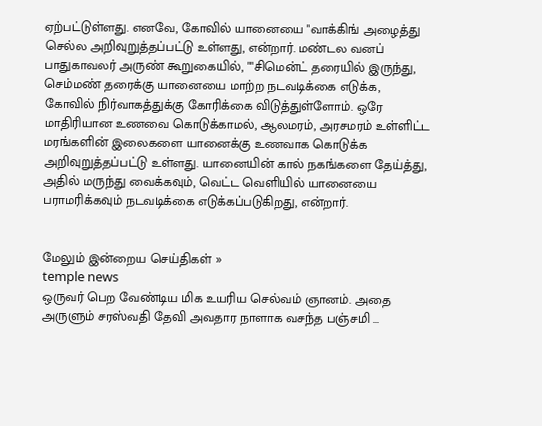ஏற்பட்டுள்ளது. எனவே, கோவில் யானையை "வாக்கிங் அழைத்து செல்ல அறிவுறுத்தப்பட்டு உள்ளது, என்றார். மண்டல வனப் பாதுகாவலர் அருண் கூறுகையில், ""சிமென்ட் தரையில் இருந்து, செம்மண் தரைக்கு யானையை மாற்ற நடவடிக்கை எடுக்க, கோவில் நிர்வாகத்துக்கு கோரிக்கை விடுத்துள்ளோம். ஒரே மாதிரியான உணவை கொடுக்காமல், ஆலமரம், அரசமரம் உள்ளிட்ட மரங்களின் இலைகளை யானைக்கு உணவாக கொடுக்க அறிவுறுத்தப்பட்டு உள்ளது. யானையின் கால் நகங்களை தேய்த்து, அதில் மருந்து வைக்கவும், வெட்ட வெளியில் யானையை பராமரிக்கவும் நடவடிக்கை எடுக்கப்படுகிறது, என்றார்.


மேலும் இன்றைய செய்திகள் »
temple news
ஒருவர் பெற வேண்டிய மிக உயரிய செல்வம் ஞானம். அதை அருளும் சரஸ்வதி தேவி அவதார நாளாக வசந்த பஞ்சமி ...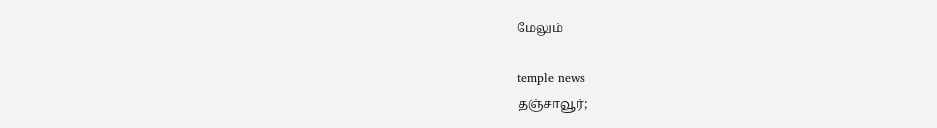மேலும்

temple news
தஞ்சாவூர்;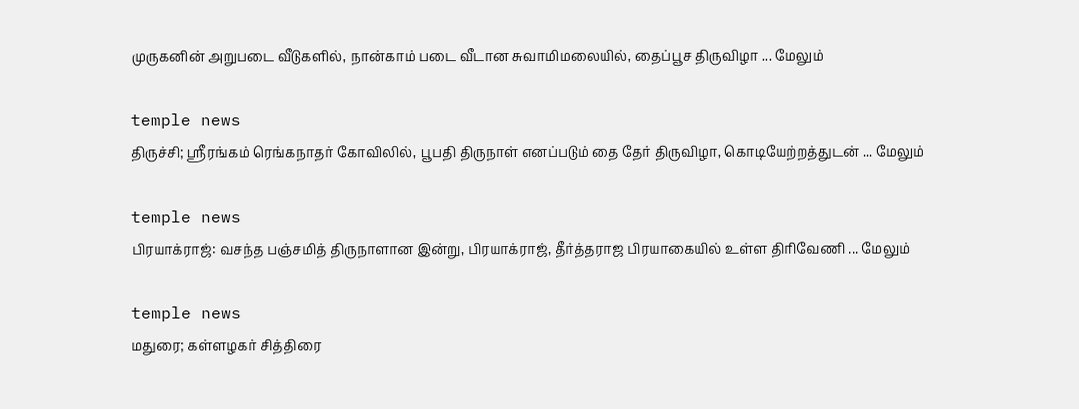முருகனின் அறுபடை வீடுகளில், நான்காம் படை வீடான சுவாமிமலையில், தைப்பூச திருவிழா ... மேலும்

temple news
திருச்சி; ஸ்ரீரங்கம் ரெங்கநாதர் கோவிலில், பூபதி திருநாள் எனப்படும் தை தேர் திருவிழா, கொடியேற்றத்துடன் ... மேலும்

temple news
பிரயாக்ராஜ்: வசந்த பஞ்சமித் திருநாளான இன்று, பிரயாக்ராஜ், தீர்த்தராஜ பிரயாகையில் உள்ள திரிவேணி ... மேலும்

temple news
மதுரை; கள்ளழகர் சித்திரை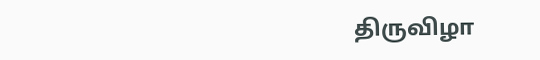திருவிழா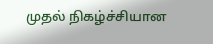முதல் நிகழ்ச்சியான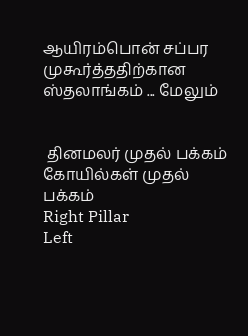ஆயிரம்பொன் சப்பர முகூர்த்ததிற்கான ஸ்தலாங்கம் ... மேலும்


 தினமலர் முதல் பக்கம்   கோயில்கள் முதல் பக்கம்
Right Pillar
Left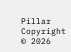Pillar
Copyright © 2026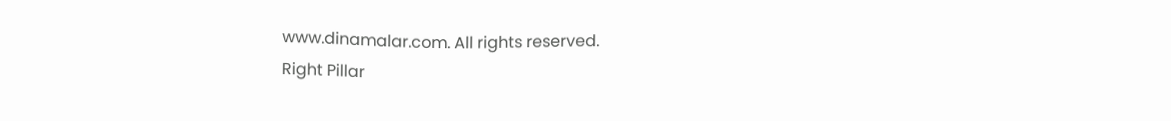www.dinamalar.com. All rights reserved.
Right Pillar